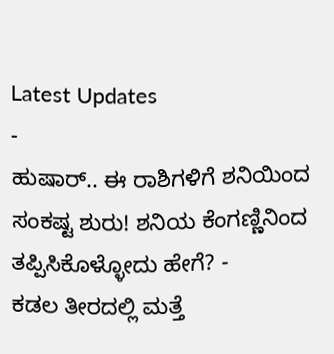Latest Updates
-
ಹುಷಾರ್.. ಈ ರಾಶಿಗಳಿಗೆ ಶನಿಯಿಂದ ಸಂಕಷ್ಟ ಶುರು! ಶನಿಯ ಕೆಂಗಣ್ಣಿನಿಂದ ತಪ್ಪಿಸಿಕೊಳ್ಳೋದು ಹೇಗೆ? -
ಕಡಲ ತೀರದಲ್ಲಿ ಮತ್ತೆ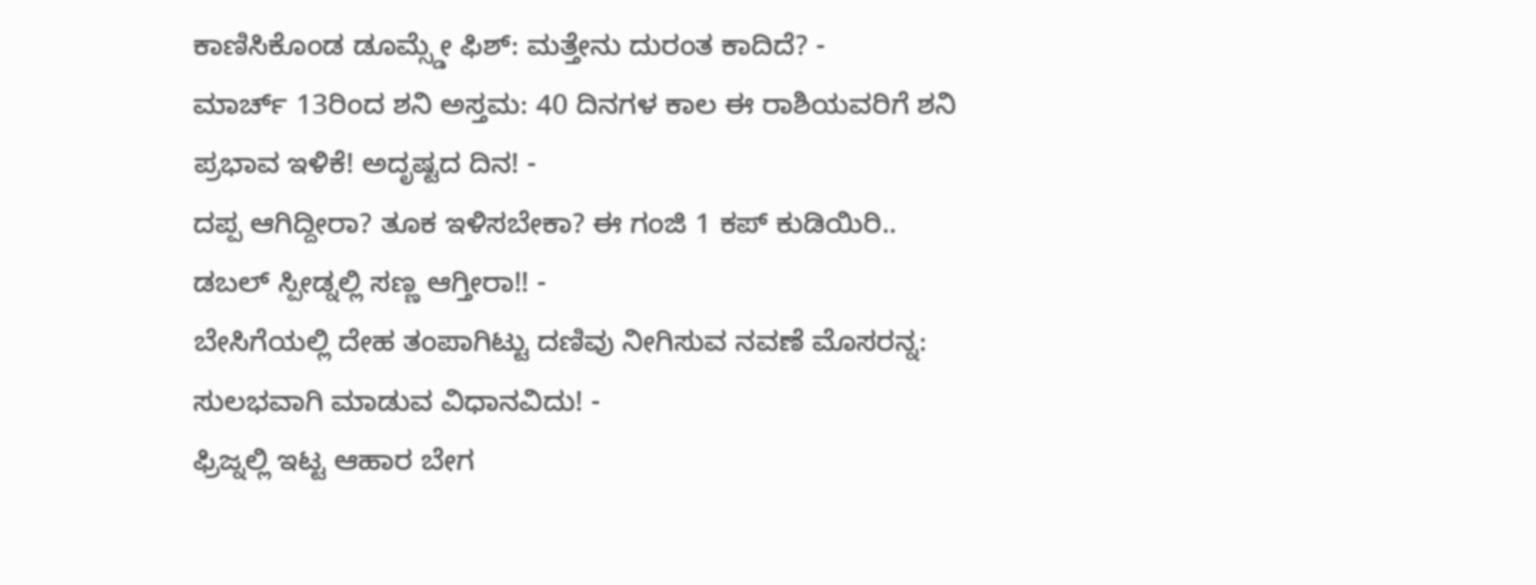ಕಾಣಿಸಿಕೊಂಡ ಡೂಮ್ಸ್ಡೇ ಫಿಶ್: ಮತ್ತೇನು ದುರಂತ ಕಾದಿದೆ? -
ಮಾರ್ಚ್ 13ರಿಂದ ಶನಿ ಅಸ್ತಮ: 40 ದಿನಗಳ ಕಾಲ ಈ ರಾಶಿಯವರಿಗೆ ಶನಿ ಪ್ರಭಾವ ಇಳಿಕೆ! ಅದೃಷ್ಟದ ದಿನ! -
ದಪ್ಪ ಆಗಿದ್ದೀರಾ? ತೂಕ ಇಳಿಸಬೇಕಾ? ಈ ಗಂಜಿ 1 ಕಪ್ ಕುಡಿಯಿರಿ.. ಡಬಲ್ ಸ್ಪೀಡ್ನಲ್ಲಿ ಸಣ್ಣ ಆಗ್ತೀರಾ!! -
ಬೇಸಿಗೆಯಲ್ಲಿ ದೇಹ ತಂಪಾಗಿಟ್ಟು ದಣಿವು ನೀಗಿಸುವ ನವಣೆ ಮೊಸರನ್ನ: ಸುಲಭವಾಗಿ ಮಾಡುವ ವಿಧಾನವಿದು! -
ಫ್ರಿಜ್ನಲ್ಲಿ ಇಟ್ಟ ಆಹಾರ ಬೇಗ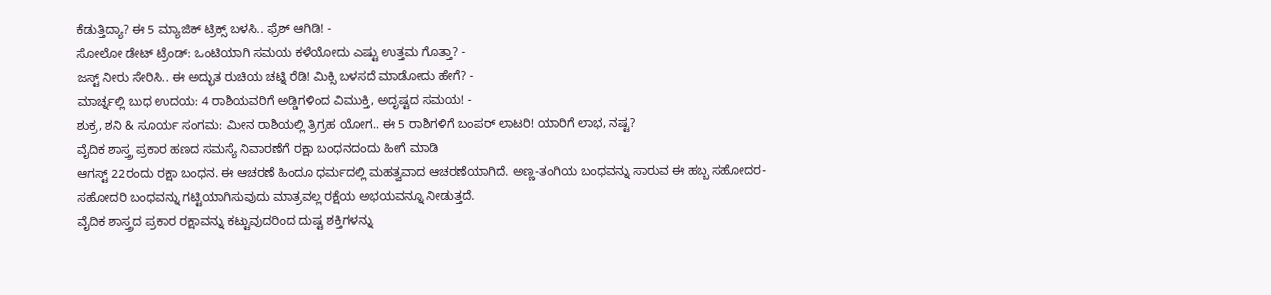ಕೆಡುತ್ತಿದ್ಯಾ? ಈ 5 ಮ್ಯಾಜಿಕ್ ಟ್ರಿಕ್ಸ್ ಬಳಸಿ.. ಫ್ರೆಶ್ ಆಗಿಡಿ! -
ಸೋಲೋ ಡೇಟ್ ಟ್ರೆಂಡ್: ಒಂಟಿಯಾಗಿ ಸಮಯ ಕಳೆಯೋದು ಎಷ್ಟು ಉತ್ತಮ ಗೊತ್ತಾ? -
ಜಸ್ಟ್ ನೀರು ಸೇರಿಸಿ.. ಈ ಅದ್ಭುತ ರುಚಿಯ ಚಟ್ನಿ ರೆಡಿ! ಮಿಕ್ಸಿ ಬಳಸದೆ ಮಾಡೋದು ಹೇಗೆ? -
ಮಾರ್ಚ್ನಲ್ಲಿ ಬುಧ ಉದಯ: 4 ರಾಶಿಯವರಿಗೆ ಅಡ್ಡಿಗಳಿಂದ ವಿಮುಕ್ತಿ, ಅದೃಷ್ಟದ ಸಮಯ! -
ಶುಕ್ರ, ಶನಿ & ಸೂರ್ಯ ಸಂಗಮ: ಮೀನ ರಾಶಿಯಲ್ಲಿ ತ್ರಿಗ್ರಹ ಯೋಗ.. ಈ 5 ರಾಶಿಗಳಿಗೆ ಬಂಪರ್ ಲಾಟರಿ! ಯಾರಿಗೆ ಲಾಭ, ನಷ್ಟ?
ವೈದಿಕ ಶಾಸ್ತ್ರ ಪ್ರಕಾರ ಹಣದ ಸಮಸ್ಯೆ ನಿವಾರಣೆಗೆ ರಕ್ಷಾ ಬಂಧನದಂದು ಹೀಗೆ ಮಾಡಿ
ಆಗಸ್ಟ್ 22ರಂದು ರಕ್ಷಾ ಬಂಧನ. ಈ ಆಚರಣೆ ಹಿಂದೂ ಧರ್ಮದಲ್ಲಿ ಮಹತ್ವವಾದ ಆಚರಣೆಯಾಗಿದೆ. ಅಣ್ಣ-ತಂಗಿಯ ಬಂಧವನ್ನು ಸಾರುವ ಈ ಹಬ್ಬ ಸಹೋದರ-ಸಹೋದರಿ ಬಂಧವನ್ನು ಗಟ್ಟಿಯಾಗಿಸುವುದು ಮಾತ್ರವಲ್ಲ ರಕ್ಷೆಯ ಅಭಯವನ್ನೂ ನೀಡುತ್ತದೆ.
ವೈದಿಕ ಶಾಸ್ತ್ರದ ಪ್ರಕಾರ ರಕ್ಷಾವನ್ನು ಕಟ್ಟುವುದರಿಂದ ದುಷ್ಟ ಶಕ್ತಿಗಳನ್ನು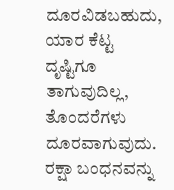ದೂರವಿಡಬಹುದು, ಯಾರ ಕೆಟ್ಟ ದೃಷ್ಟಿಗೂ ತಾಗುವುದಿಲ್ಲ, ತೊಂದರೆಗಳು ದೂರವಾಗುವುದು. ರಕ್ಷಾ ಬಂಧನವನ್ನು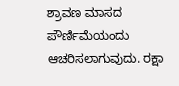ಶ್ರಾವಣ ಮಾಸದ ಪೌರ್ಣಿಮೆಯಂದು ಆಚರಿಸಲಾಗುವುದು. ರಕ್ಷಾ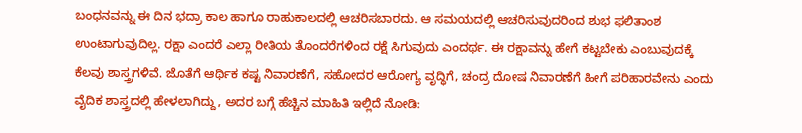ಬಂಧನವನ್ನು ಈ ದಿನ ಭದ್ರಾ ಕಾಲ ಹಾಗೂ ರಾಹುಕಾಲದಲ್ಲಿ ಆಚರಿಸಬಾರದು. ಆ ಸಮಯದಲ್ಲಿ ಆಚರಿಸುವುದರಿಂದ ಶುಭ ಫಲಿತಾಂಶ ಉಂಟಾಗುವುದಿಲ್ಲ. ರಕ್ಷಾ ಎಂದರೆ ಎಲ್ಲಾ ರೀತಿಯ ತೊಂದರೆಗಳಿಂದ ರಕ್ಷೆ ಸಿಗುವುದು ಎಂದರ್ಥ. ಈ ರಕ್ಷಾವನ್ನು ಹೇಗೆ ಕಟ್ಟಬೇಕು ಎಂಬುವುದಕ್ಕೆ ಕೆಲವು ಶಾಸ್ತ್ರಗಳಿವೆ. ಜೊತೆಗೆ ಆರ್ಥಿಕ ಕಷ್ಟ ನಿವಾರಣೆಗೆ, ಸಹೋದರ ಆರೋಗ್ಯ ವೃದ್ಧಿಗೆ, ಚಂದ್ರ ದೋಷ ನಿವಾರಣೆಗೆ ಹೀಗೆ ಪರಿಹಾರವೇನು ಎಂದು ವೈದಿಕ ಶಾಸ್ತ್ರದಲ್ಲಿ ಹೇಳಲಾಗಿದ್ದು, ಅದರ ಬಗ್ಗೆ ಹೆಚ್ಚಿನ ಮಾಹಿತಿ ಇಲ್ಲಿದೆ ನೋಡಿ: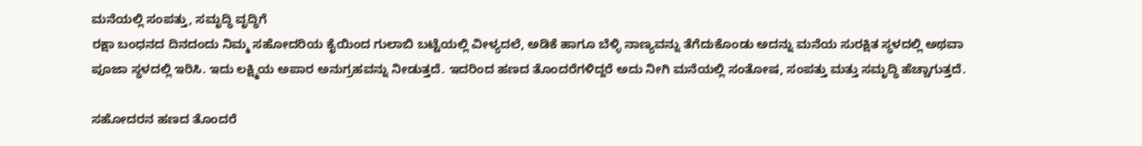ಮನೆಯಲ್ಲಿ ಸಂಪತ್ತು, ಸಮೃದ್ಧಿ ವೃದ್ಧಿಗೆ
ರಕ್ಷಾ ಬಂಧನದ ದಿನದಂದು ನಿಮ್ಮ ಸಹೋದರಿಯ ಕೈಯಿಂದ ಗುಲಾಬಿ ಬಟ್ಟೆಯಲ್ಲಿ ವೀಳ್ಯದಲೆ, ಅಡಿಕೆ ಹಾಗೂ ಬೆಳ್ಳಿ ನಾಣ್ಯವನ್ನು ತೆಗೆದುಕೊಂಡು ಅದನ್ನು ಮನೆಯ ಸುರಕ್ಷಿತ ಸ್ಥಳದಲ್ಲಿ ಅಥವಾ ಪೂಜಾ ಸ್ಥಳದಲ್ಲಿ ಇರಿಸಿ. ಇದು ಲಕ್ಷ್ಮಿಯ ಅಪಾರ ಅನುಗ್ರಹವನ್ನು ನೀಡುತ್ತದೆ. ಇದರಿಂದ ಹಣದ ತೊಂದರೆಗಳಿದ್ದರೆ ಅದು ನೀಗಿ ಮನೆಯಲ್ಲಿ ಸಂತೋಷ, ಸಂಪತ್ತು ಮತ್ತು ಸಮೃದ್ಧಿ ಹೆಚ್ಚಾಗುತ್ತದೆ.

ಸಹೋದರನ ಹಣದ ತೊಂದರೆ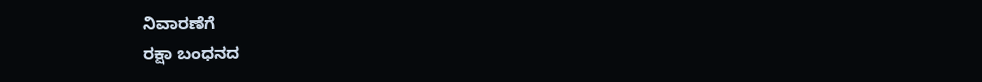ನಿವಾರಣೆಗೆ
ರಕ್ಷಾ ಬಂಧನದ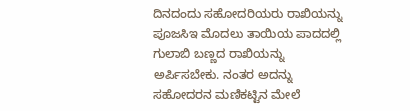ದಿನದಂದು ಸಹೋದರಿಯರು ರಾಖಿಯನ್ನು ಪೂಜಸಿಇ ಮೊದಲು ತಾಯಿಯ ಪಾದದಲ್ಲಿ ಗುಲಾಬಿ ಬಣ್ಣದ ರಾಖಿಯನ್ನು ಅರ್ಪಿಸಬೇಕು. ನಂತರ ಅದನ್ನು ಸಹೋದರನ ಮಣಿಕಟ್ಟಿನ ಮೇಲೆ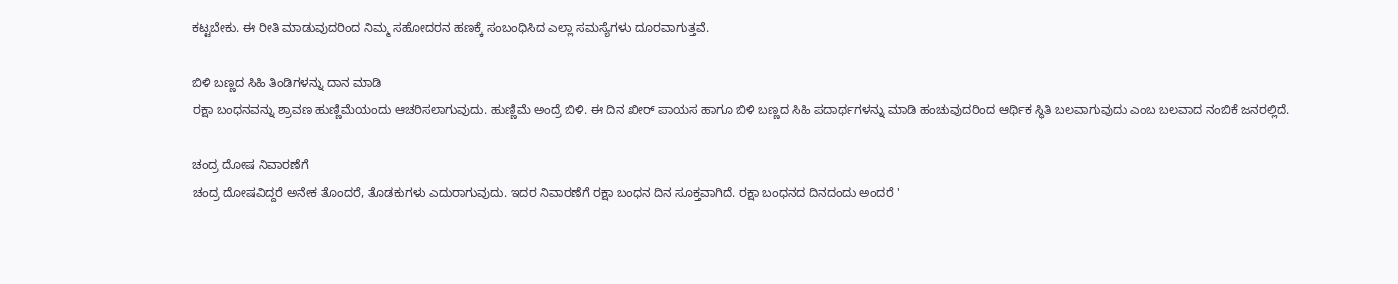ಕಟ್ಟಬೇಕು. ಈ ರೀತಿ ಮಾಡುವುದರಿಂದ ನಿಮ್ಮ ಸಹೋದರನ ಹಣಕ್ಕೆ ಸಂಬಂಧಿಸಿದ ಎಲ್ಲಾ ಸಮಸ್ಯೆಗಳು ದೂರವಾಗುತ್ತವೆ.

ಬಿಳಿ ಬಣ್ಣದ ಸಿಹಿ ತಿಂಡಿಗಳನ್ನು ದಾನ ಮಾಡಿ
ರಕ್ಷಾ ಬಂಧನವನ್ನು ಶ್ರಾವಣ ಹುಣ್ಣಿಮೆಯಂದು ಆಚರಿಸಲಾಗುವುದು. ಹುಣ್ಣಿಮೆ ಅಂದ್ರೆ ಬಿಳಿ. ಈ ದಿನ ಖೀರ್ ಪಾಯಸ ಹಾಗೂ ಬಿಳಿ ಬಣ್ಣದ ಸಿಹಿ ಪದಾರ್ಥಗಳನ್ನು ಮಾಡಿ ಹಂಚುವುದರಿಂದ ಆರ್ಥಿಕ ಸ್ಥಿತಿ ಬಲವಾಗುವುದು ಎಂಬ ಬಲವಾದ ನಂಬಿಕೆ ಜನರಲ್ಲಿದೆ.

ಚಂದ್ರ ದೋಷ ನಿವಾರಣೆಗೆ
ಚಂದ್ರ ದೋಷವಿದ್ದರೆ ಅನೇಕ ತೊಂದರೆ, ತೊಡಕುಗಳು ಎದುರಾಗುವುದು. ಇದರ ನಿವಾರಣೆಗೆ ರಕ್ಷಾ ಬಂಧನ ದಿನ ಸೂಕ್ತವಾಗಿದೆ. ರಕ್ಷಾ ಬಂಧನದ ದಿನದಂದು ಅಂದರೆ '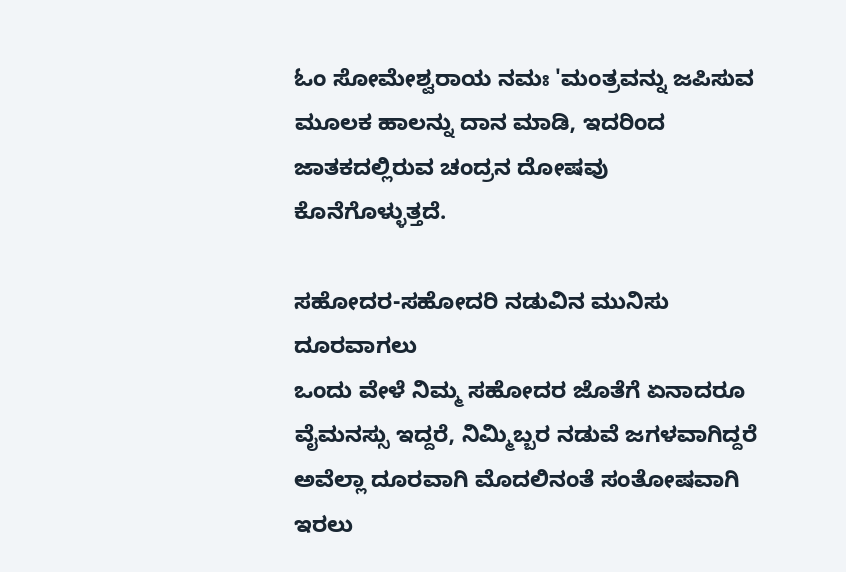ಓಂ ಸೋಮೇಶ್ವರಾಯ ನಮಃ 'ಮಂತ್ರವನ್ನು ಜಪಿಸುವ ಮೂಲಕ ಹಾಲನ್ನು ದಾನ ಮಾಡಿ, ಇದರಿಂದ ಜಾತಕದಲ್ಲಿರುವ ಚಂದ್ರನ ದೋಷವು ಕೊನೆಗೊಳ್ಳುತ್ತದೆ.

ಸಹೋದರ-ಸಹೋದರಿ ನಡುವಿನ ಮುನಿಸು ದೂರವಾಗಲು
ಒಂದು ವೇಳೆ ನಿಮ್ಮ ಸಹೋದರ ಜೊತೆಗೆ ಏನಾದರೂ ವೈಮನಸ್ಸು ಇದ್ದರೆ, ನಿಮ್ಮಿಬ್ಬರ ನಡುವೆ ಜಗಳವಾಗಿದ್ದರೆ ಅವೆಲ್ಲಾ ದೂರವಾಗಿ ಮೊದಲಿನಂತೆ ಸಂತೋಷವಾಗಿ ಇರಲು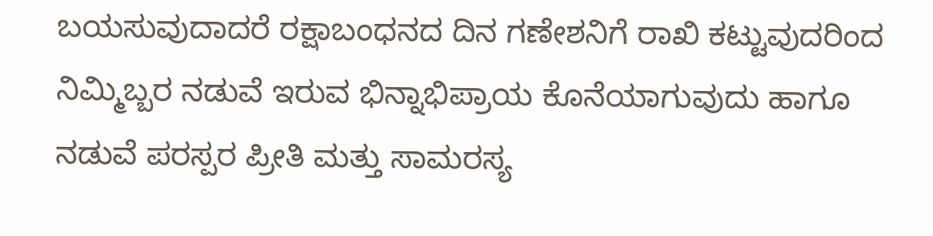ಬಯಸುವುದಾದರೆ ರಕ್ಷಾಬಂಧನದ ದಿನ ಗಣೇಶನಿಗೆ ರಾಖಿ ಕಟ್ಟುವುದರಿಂದ ನಿಮ್ಮಿಬ್ಬರ ನಡುವೆ ಇರುವ ಭಿನ್ನಾಭಿಪ್ರಾಯ ಕೊನೆಯಾಗುವುದು ಹಾಗೂ ನಡುವೆ ಪರಸ್ಪರ ಪ್ರೀತಿ ಮತ್ತು ಸಾಮರಸ್ಯ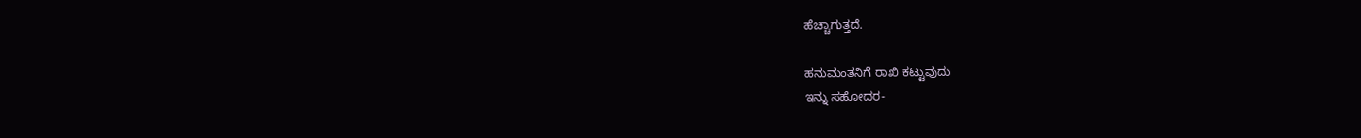ಹೆಚ್ಚಾಗುತ್ತದೆ.

ಹನುಮಂತನಿಗೆ ರಾಖಿ ಕಟ್ಟುವುದು
ಇನ್ನು ಸಹೋದರ-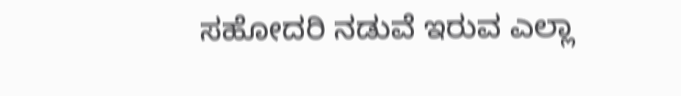ಸಹೋದರಿ ನಡುವೆ ಇರುವ ಎಲ್ಲಾ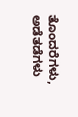ತೊಂದರೆಗಳು, ಅಡೆತಡೆಗಳು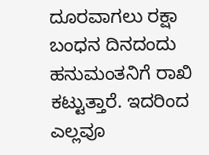ದೂರವಾಗಲು ರಕ್ಷಾ ಬಂಧನ ದಿನದಂದು ಹನುಮಂತನಿಗೆ ರಾಖಿ ಕಟ್ಟುತ್ತಾರೆ. ಇದರಿಂದ ಎಲ್ಲವೂ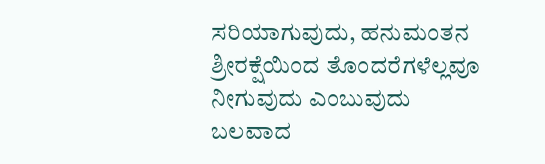ಸರಿಯಾಗುವುದು, ಹನುಮಂತನ ಶ್ರೀರಕ್ಷೆಯಿಂದ ತೊಂದರೆಗಳೆಲ್ಲವೂ ನೀಗುವುದು ಎಂಬುವುದು ಬಲವಾದ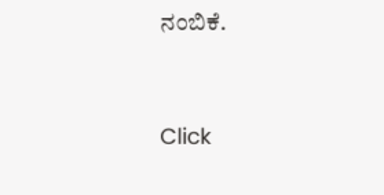ನಂಬಿಕೆ.



Click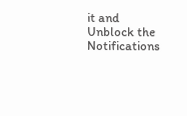it and Unblock the Notifications